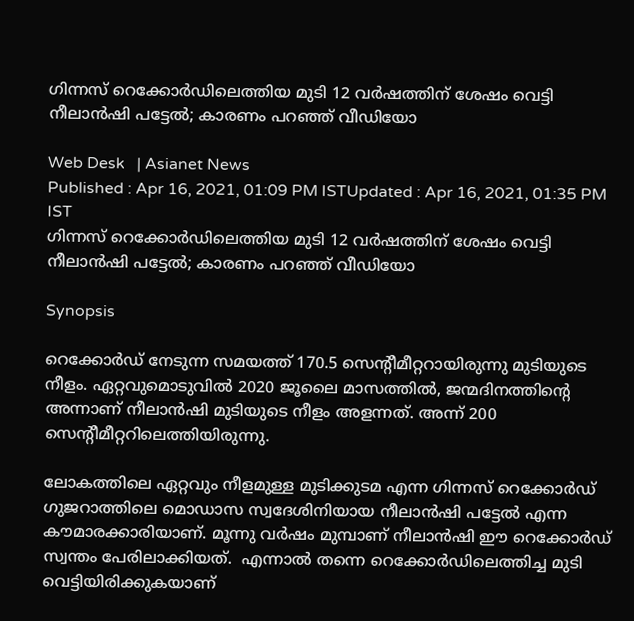ഗിന്നസ് റെക്കോർഡിലെത്തിയ മുടി 12 വർഷത്തിന് ശേഷം വെട്ടി നീലാൻഷി പട്ടേൽ; കാരണം പറഞ്ഞ് വീഡിയോ

Web Desk   | Asianet News
Published : Apr 16, 2021, 01:09 PM ISTUpdated : Apr 16, 2021, 01:35 PM IST
ഗിന്നസ് റെക്കോർഡിലെത്തിയ മുടി 12 വർഷത്തിന് ശേഷം വെട്ടി നീലാൻഷി പട്ടേൽ; കാരണം പറഞ്ഞ് വീഡിയോ

Synopsis

റെക്കോർഡ് നേടുന്ന സമയത്ത് 170.5 സെന്റീമീറ്ററായിരുന്നു മുടിയുടെ നീളം. ഏറ്റവുമൊടുവിൽ 2020 ജൂലൈ മാസത്തിൽ, ജന്മദിനത്തിന്റെ അന്നാണ് നീലാൻഷി മുടിയുടെ നീളം അളന്നത്. അന്ന് 200 സെന്റീമീറ്ററിലെത്തിയിരുന്നു.

ലോകത്തിലെ ഏറ്റവും നീളമുള്ള മുടിക്കുടമ എന്ന ഗിന്നസ് റെക്കോർഡ് ഗുജറാത്തിലെ മൊഡാസ സ്വദേശിനിയായ നീലാൻഷി പട്ടേൽ എന്ന കൗമാരക്കാരിയാണ്. മൂന്നു വർഷം മുമ്പാണ് നീലാൻഷി ഈ റെക്കോർഡ് സ്വന്തം പേരിലാക്കിയത്.  എന്നാൽ തന്നെ റെക്കോർഡിലെത്തിച്ച മുടി വെട്ടിയിരിക്കുകയാണ്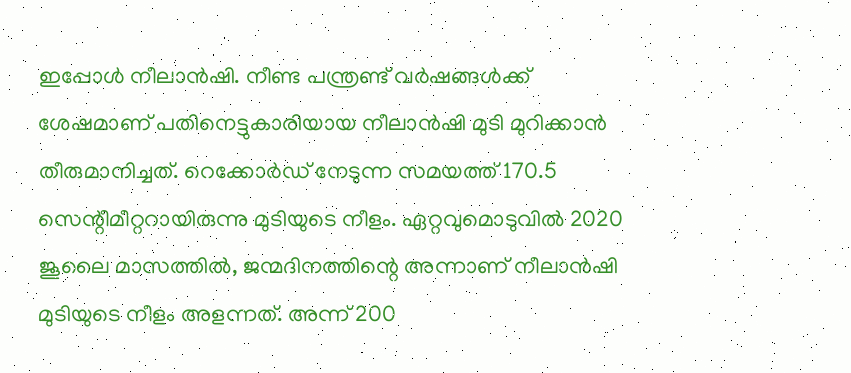ഇപ്പോൾ നീലാൻഷി. നീണ്ട പന്ത്രണ്ട് വർഷങ്ങൾക്ക് ശേഷമാണ് പതിനെട്ടുകാരിയായ നീലാൻഷി മുടി മുറിക്കാൻ തീരുമാനിച്ചത്. റെക്കോർഡ് നേടുന്ന സമയത്ത് 170.5 സെന്റീമീറ്ററായിരുന്നു മുടിയുടെ നീളം. ഏറ്റവുമൊടുവിൽ 2020 ജൂലൈ മാസത്തിൽ, ജന്മദിനത്തിന്റെ അന്നാണ് നീലാൻഷി മുടിയുടെ നീളം അളന്നത്. അന്ന് 200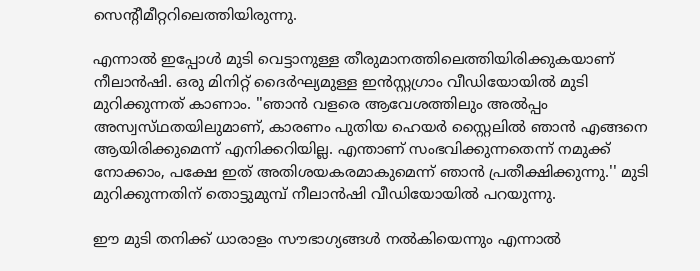സെന്റീമീറ്ററിലെത്തിയിരുന്നു.

എന്നാൽ ഇപ്പോൾ മുടി വെട്ടാനുള്ള തീരുമാനത്തിലെത്തിയിരിക്കുകയാണ് നീലാൻഷി. ഒരു മിനിറ്റ് ദൈർഘ്യമുള്ള ഇൻസ്റ്റഗ്രാം വീഡിയോയിൽ മുടി മുറിക്കുന്നത് കാണാം. ''ഞാൻ വളരെ ആവേശത്തിലും അൽപ്പം അസ്വസ്‌ഥതയിലുമാണ്, കാരണം പുതിയ ഹെയർ സ്റ്റൈലിൽ ഞാൻ എങ്ങനെ ആയിരിക്കുമെന്ന് എനിക്കറിയില്ല. എന്താണ് സംഭവിക്കുന്നതെന്ന് നമുക്ക് നോക്കാം, പക്ഷേ ഇത് അതിശയകരമാകുമെന്ന് ഞാൻ പ്രതീക്ഷിക്കുന്നു.'' മുടി മുറിക്കുന്നതിന് തൊട്ടുമുമ്പ് നീലാൻഷി വീഡിയോയിൽ പറയുന്നു.

ഈ മുടി തനിക്ക് ധാരാളം സൗഭാഗ്യങ്ങൾ നൽകിയെന്നും എന്നാൽ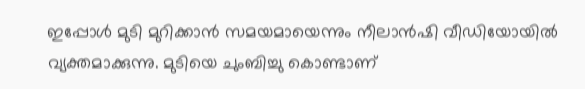ഇപ്പോൾ മുടി മുറിക്കാൻ സമയമായെന്നും നീലാൻഷി വീഡിയോയിൽ വ്യക്തമാക്കുന്നു. മുടിയെ ചുംബിച്ചു കൊണ്ടാണ്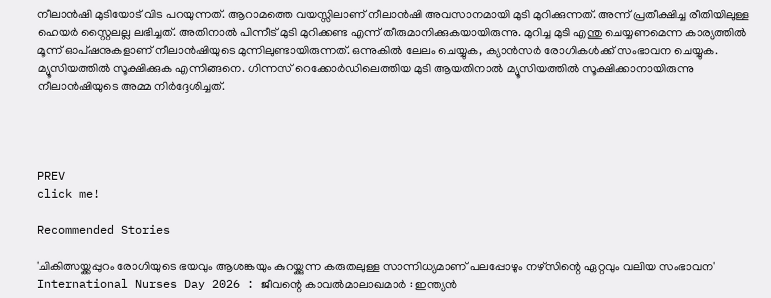നീലാൻഷി മുടിയോട് വിട പറയുന്നത്. ആറാമത്തെ വയസ്സിലാണ് നീലാൻഷി അവസാനമായി മുടി മുറിക്കുന്നത്. അന്ന് പ്രതീക്ഷിച്ച രീതിയിലുള്ള ഹെയർ സ്റ്റൈലല്ല ലഭിച്ചത്. അതിനാൽ പിന്നീട് മുടി മുറിക്കണ്ട എന്ന് തീരുമാനിക്കുകയായിരുന്നു. മുറിച്ച മുടി എന്തു ചെയ്യണമെന്ന കാര്യത്തിൽ മൂന്ന് ഓപ്ഷനുകളാണ് നീലാൻഷിയുടെ മുന്നിലുണ്ടായിരുന്നത്. ഒന്നുകിൽ ലേലം ചെയ്യുക, ക്യാൻസർ രോഗികൾക്ക് സംഭാവന ചെയ്യുക. മ്യൂസിയത്തിൽ സൂക്ഷിക്കുക എന്നിങ്ങനെ. ഗിന്നസ് റെക്കോർഡിലെത്തിയ മുടി ആയതിനാൽ മ്യൂസിയത്തിൽ സൂക്ഷിക്കാനായിരുന്നു നീലാൻഷിയുടെ അമ്മ നിർദ്ദേശിച്ചത്.




PREV
click me!

Recommended Stories

'ചികിത്സയ്ക്കപ്പുറം രോഗിയുടെ ഭയവും ആശങ്കയും കുറയ്ക്കുന്ന കരുതലുള്ള സാന്നിധ്യമാണ് പലപ്പോഴും നഴ്സിന്റെ ഏറ്റവും വലിയ സംഭാവന'
International Nurses Day 2026 : ജീവന്റെ കാവൽമാലാഖമാർ : ഇന്ത്യൻ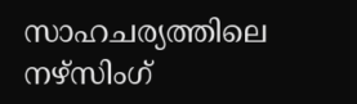സാഹചര്യത്തിലെ നഴ്സിംഗ്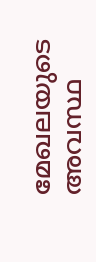മേഖലയുടെ അവസ്ഥ